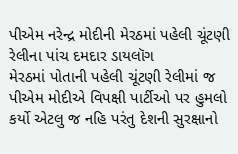પીએમ નરેન્દ્ર મોદીની મેરઠમાં પહેલી ચૂંટણી રેલીના પાંચ દમદાર ડાયલૉગ
મેરઠમાં પોતાની પહેલી ચૂંટણી રેલીમાં જ પીએમ મોદીએ વિપક્ષી પાર્ટીઓ પર હુમલો કર્યો એટલુ જ નહિ પરંતુ દેશની સુરક્ષાનો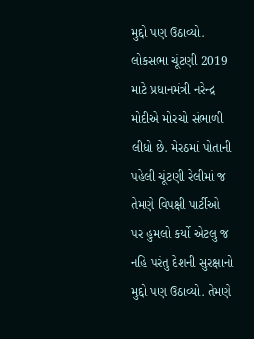મુદ્દો પણ ઉઠાવ્યો.
લોકસભા ચૂંટણી 2019 માટે પ્રધાનમંત્રી નરેન્દ્ર મોદીએ મોરચો સંભાળી લીધો છે. મેરઠમાં પોતાની પહેલી ચૂંટણી રેલીમાં જ તેમણે વિપક્ષી પાર્ટીઓ પર હુમલો કર્યો એટલુ જ નહિ પરંતુ દેશની સુરક્ષાનો મુદ્દો પણ ઉઠાવ્યો. તેમણે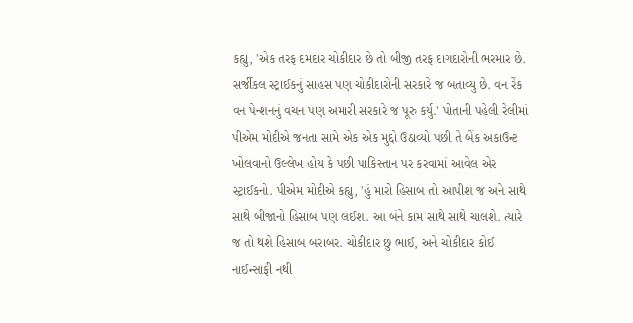કહ્યુ, 'એક તરફ દમદાર ચોકીદાર છે તો બીજી તરફ દાગદારોની ભરમાર છે. સર્જીકલ સ્ટ્રાઈકનું સાહસ પણ ચોકીદારોની સરકારે જ બતાવ્યુ છે. વન રેંક વન પેન્શનનું વચન પણ અમારી સરકારે જ પૂરુ કર્યુ.' પોતાની પહેલી રેલીમાં પીએમ મોદીએ જનતા સામે એક એક મુદ્દો ઉઠાવ્યો પછી તે બેંક અકાઉન્ટ ખોલવાનો ઉલ્લેખ હોય કે પછી પાકિસ્તાન પર કરવામાં આવેલ એર સ્ટ્રાઈકનો. પીએમ મોદીએ કહ્યુ, 'હું મારો હિસાબ તો આપીશ જ અને સાથે સાથે બીજાનો હિસાબ પણ લઈશ. આ બંને કામ સાથે સાથે ચાલશે. ત્યારે જ તો થશે હિસાબ બરાબર. ચોકીદાર છુ ભાઈ, અને ચોકીદાર કોઈ નાઈન્સાફી નથી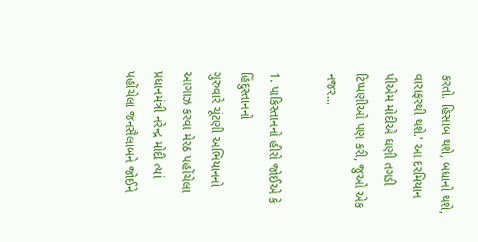કરતો. હિસાબ થશે, બધાનો થશે, વારાફરથી થશે.' આ દરમિયાન પીએમ મોદીએ ઘણી તગડી ટિપ્પણીઓ પણ કરી, જુઓ એક નજર...

1. પાકિસ્તાનનો હીરો જોઈએ કે હિંદુસ્તાનનો
ગુરુવારે ચૂંટણી અભિયાનનો આગાઝ કરવા મેરઠ પહોંચેલા પ્રધાનમંત્રી નરેન્દ્ર મોદી ત્યાં પહોંચેલા જનસૈલાબને જોઈને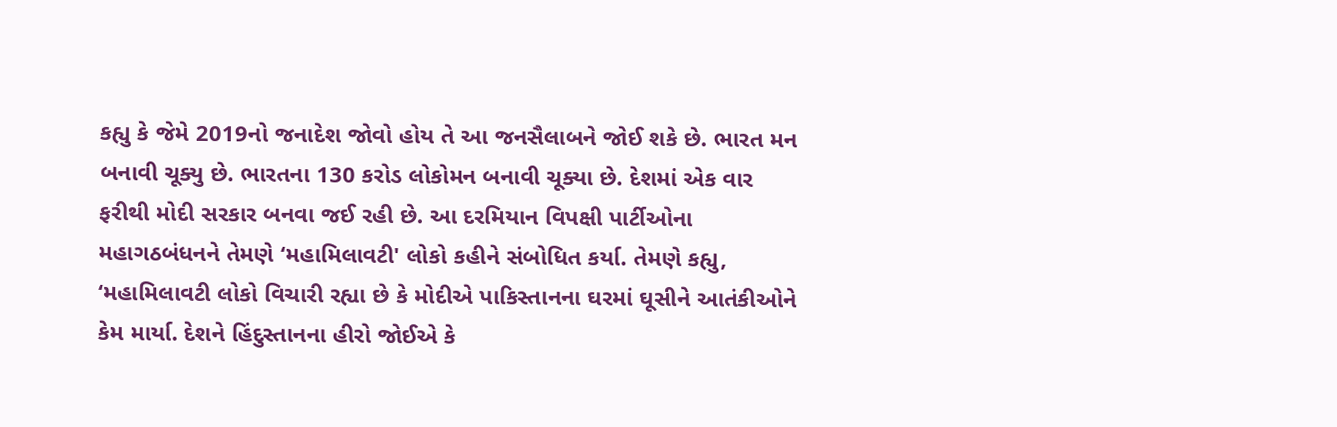કહ્યુ કે જેમે 2019નો જનાદેશ જોવો હોય તે આ જનસૈલાબને જોઈ શકે છે. ભારત મન બનાવી ચૂક્યુ છે. ભારતના 130 કરોડ લોકોમન બનાવી ચૂક્યા છે. દેશમાં એક વાર ફરીથી મોદી સરકાર બનવા જઈ રહી છે. આ દરમિયાન વિપક્ષી પાર્ટીઓના મહાગઠબંધનને તેમણે ‘મહામિલાવટી' લોકો કહીને સંબોધિત કર્યા. તેમણે કહ્યુ, ‘મહામિલાવટી લોકો વિચારી રહ્યા છે કે મોદીએ પાકિસ્તાનના ઘરમાં ઘૂસીને આતંકીઓને કેમ માર્યા. દેશને હિંદુસ્તાનના હીરો જોઈએ કે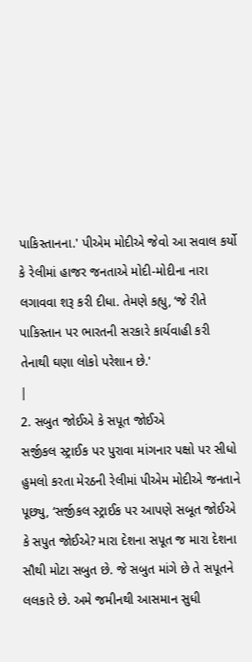પાકિસ્તાનના.' પીએમ મોદીએ જેવો આ સવાલ કર્યો કે રેલીમાં હાજર જનતાએ મોદી-મોદીના નારા લગાવવા શરૂ કરી દીધા. તેમણે કહ્યુ, ‘જે રીતે પાકિસ્તાન પર ભારતની સરકારે કાર્યવાહી કરી તેનાથી ઘણા લોકો પરેશાન છે.'
|
2. સબુત જોઈએ કે સપૂત જોઈએ
સર્જીકલ સ્ટ્રાઈક પર પુરાવા માંગનાર પક્ષો પર સીધો હુમલો કરતા મેરઠની રેલીમાં પીએમ મોદીએ જનતાને પૂછ્યુ, ‘સર્જીકલ સ્ટ્રાઈક પર આપણે સબૂત જોઈએ કે સપુત જોઈએ? મારા દેશના સપૂત જ મારા દેશના સૌથી મોટા સબુત છે. જે સબુત માંગે છે તે સપૂતને લલકારે છે. અમે જમીનથી આસમાન સુધી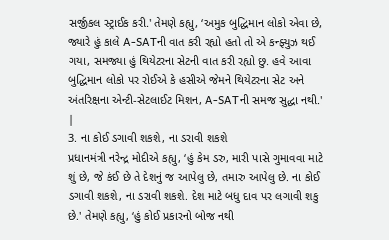સર્જીકલ સ્ટ્રાઈક કરી.' તેમણે કહ્યુ, ‘અમુક બુદ્ધિમાન લોકો એવા છે, જ્યારે હું કાલે A-SATની વાત કરી રહ્યો હતો તો એ કન્ફ્યુઝ થઈ ગયા, સમજ્યા હું થિયેટરના સેટની વાત કરી રહ્યો છુ. હવે આવા બુદ્ધિમાન લોકો પર રોઈએ કે હસીએ જેમને થિયેટરના સેટ અને અંતરિક્ષના એન્ટી-સેટલાઈટ મિશન, A-SATની સમજ સુદ્ધા નથી.'
|
3. ના કોઈ ડગાવી શકશે, ના ડરાવી શકશે
પ્રધાનમંત્રી નરેન્દ્ર મોદીએ કહ્યુ, ‘હું કેમ ડરુ, મારી પાસે ગુમાવવા માટે શું છે, જે કંઈ છે તે દેશનું જ આપેલુ છે, તમારુ આપેલુ છે. ના કોઈ ડગાવી શકશે, ના ડરાવી શકશે. દેશ માટે બધુ દાવ પર લગાવી શકુ છે.' તેમણે કહ્યુ, ‘હું કોઈ પ્રકારનો બોજ નથી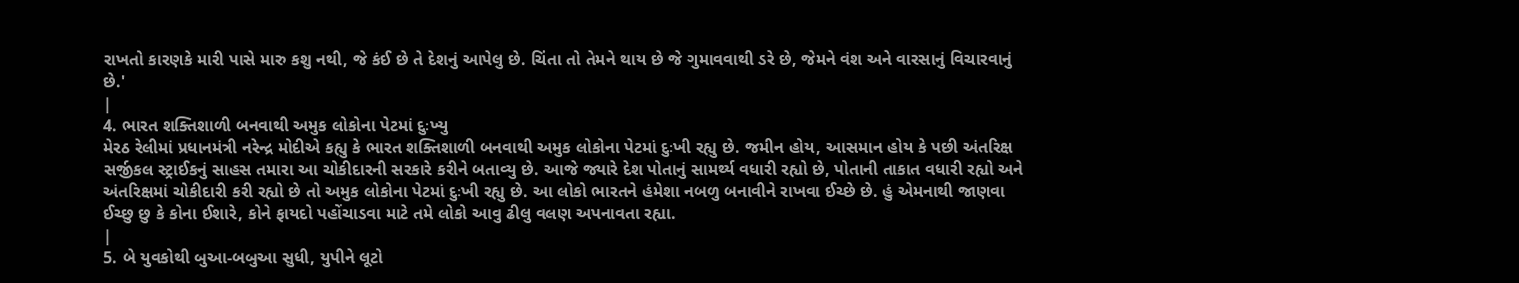રાખતો કારણકે મારી પાસે મારુ કશુ નથી, જે કંઈ છે તે દેશનું આપેલુ છે. ચિંતા તો તેમને થાય છે જે ગુમાવવાથી ડરે છે, જેમને વંશ અને વારસાનું વિચારવાનું છે.'
|
4. ભારત શક્તિશાળી બનવાથી અમુક લોકોના પેટમાં દુઃખ્યુ
મેરઠ રેલીમાં પ્રધાનમંત્રી નરેન્દ્ર મોદીએ કહ્યુ કે ભારત શક્તિશાળી બનવાથી અમુક લોકોના પેટમાં દુઃખી રહ્યુ છે. જમીન હોય, આસમાન હોય કે પછી અંતરિક્ષ સર્જીકલ સ્ટ્રાઈકનું સાહસ તમારા આ ચોકીદારની સરકારે કરીને બતાવ્યુ છે. આજે જ્યારે દેશ પોતાનું સામર્થ્ય વધારી રહ્યો છે, પોતાની તાકાત વધારી રહ્યો અને અંતરિક્ષમાં ચોકીદારી કરી રહ્યો છે તો અમુક લોકોના પેટમાં દુઃખી રહ્યુ છે. આ લોકો ભારતને હંમેશા નબળુ બનાવીને રાખવા ઈચ્છે છે. હું એમનાથી જાણવા ઈચ્છુ છુ કે કોના ઈશારે, કોને ફાયદો પહોંચાડવા માટે તમે લોકો આવુ ઢીલુ વલણ અપનાવતા રહ્યા.
|
5. બે યુવકોથી બુઆ-બબુઆ સુધી, યુપીને લૂટો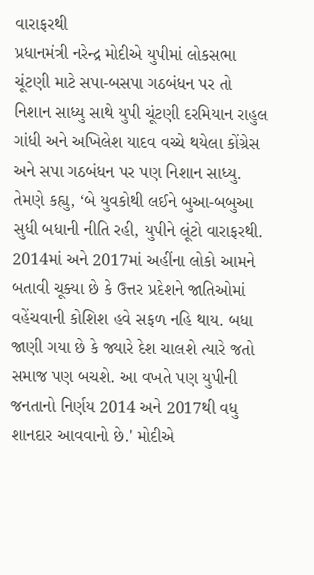વારાફરથી
પ્રધાનમંત્રી નરેન્દ્ર મોદીએ યુપીમાં લોકસભા ચૂંટણી માટે સપા-બસપા ગઠબંધન પર તો નિશાન સાધ્યુ સાથે યુપી ચૂંટણી દરમિયાન રાહુલ ગાંધી અને અખિલેશ યાદવ વચ્ચે થયેલા કોંગ્રેસ અને સપા ગઠબંધન પર પણ નિશાન સાધ્યુ. તેમણે કહ્યુ, ‘બે યુવકોથી લઈને બુઆ-બબુઆ સુધી બધાની નીતિ રહી, યુપીને લૂંટો વારાફરથી. 2014માં અને 2017માં અહીંના લોકો આમને બતાવી ચૂક્યા છે કે ઉત્તર પ્રદેશને જાતિઓમાં વહેંચવાની કોશિશ હવે સફળ નહિ થાય. બધા જાણી ગયા છે કે જ્યારે દેશ ચાલશે ત્યારે જતો સમાજ પણ બચશે. આ વખતે પણ યુપીની જનતાનો નિર્ણય 2014 અને 2017થી વધુ શાનદાર આવવાનો છે.' મોદીએ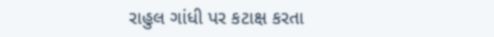રાહુલ ગાંધી પર કટાક્ષ કરતા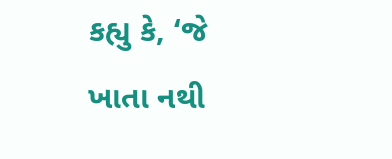કહ્યુ કે, ‘જે ખાતા નથી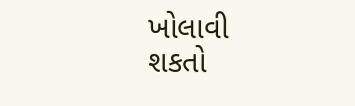ખોલાવી શકતો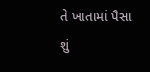તે ખાતામાં પૈસા શું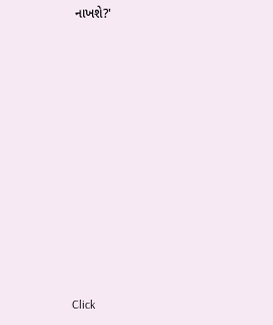નાખશે?'












Click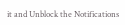it and Unblock the Notifications